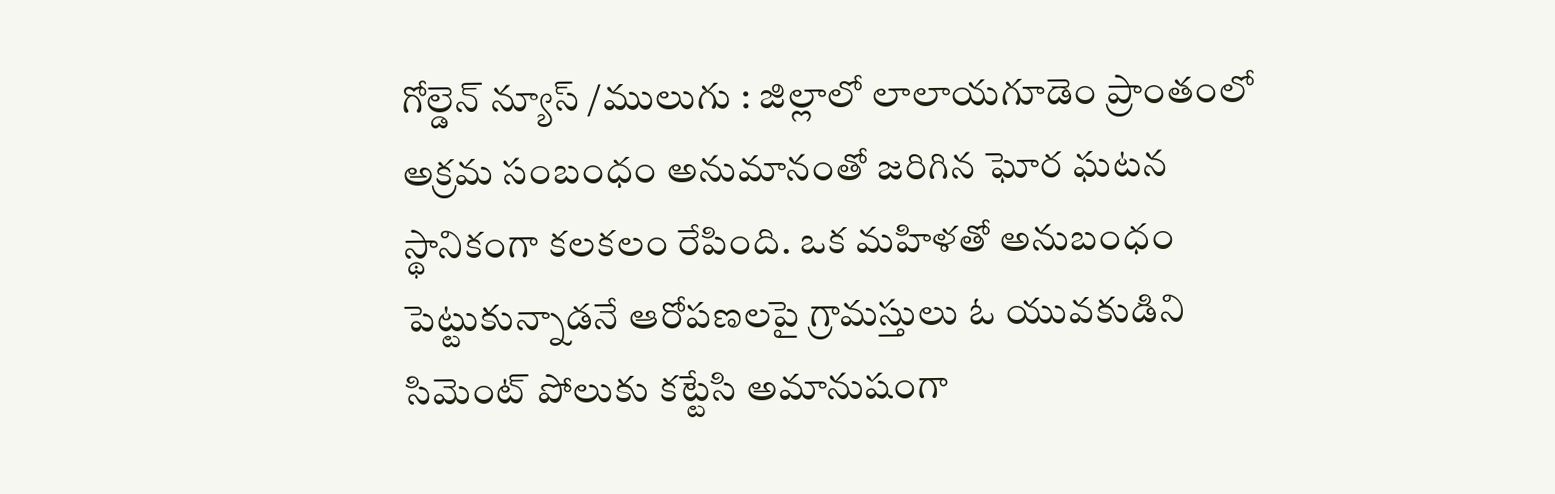గోల్డెన్ న్యూస్ /ములుగు : జిల్లాలో లాలాయగూడెం ప్రాంతంలో అక్రమ సంబంధం అనుమానంతో జరిగిన ఘోర ఘటన స్థానికంగా కలకలం రేపింది. ఒక మహిళతో అనుబంధం పెట్టుకున్నాడనే ఆరోపణలపై గ్రామస్తులు ఓ యువకుడిని సిమెంట్ పోలుకు కట్టేసి అమానుషంగా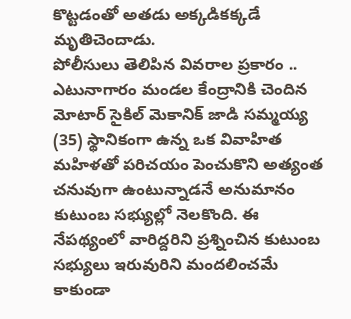కొట్టడంతో అతడు అక్కడికక్కడే మృతిచెందాడు.
పోలీసులు తెలిపిన వివరాల ప్రకారం ..
ఎటునాగారం మండల కేంద్రానికి చెందిన మోటార్ సైకిల్ మెకానిక్ జాడి సమ్మయ్య (35) స్థానికంగా ఉన్న ఒక వివాహిత మహిళతో పరిచయం పెంచుకొని అత్యంత చనువుగా ఉంటున్నాడనే అనుమానం కుటుంబ సభ్యుల్లో నెలకొంది. ఈ నేపథ్యంలో వారిద్దరిని ప్రశ్నించిన కుటుంబ సభ్యులు ఇరువురిని మందలించమే కాకుండా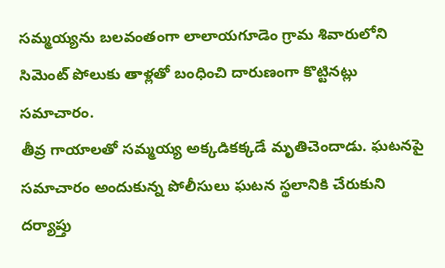సమ్మయ్యను బలవంతంగా లాలాయగూడెం గ్రామ శివారులోని సిమెంట్ పోలుకు తాళ్లతో బంధించి దారుణంగా కొట్టినట్లు సమాచారం.
తీవ్ర గాయాలతో సమ్మయ్య అక్కడికక్కడే మృతిచెందాడు. ఘటనపై సమాచారం అందుకున్న పోలీసులు ఘటన స్థలానికి చేరుకుని దర్యాప్తు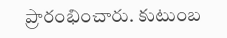ప్రారంభించారు. కుటుంబ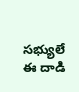సభ్యులే ఈ దాడి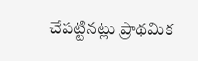చేపట్టినట్లు ప్రాథమిక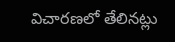విచారణలో తేలినట్లు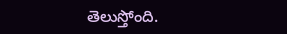తెలుస్తోంది.